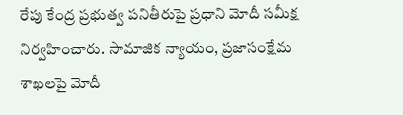రేపు కేంద్ర ప్రభుత్వ పనితీరుపై ప్రధాని మోదీ సమీక్ష నిర్వహించారు. సామాజిక న్యాయం, ప్రజాసంక్షేమ శాఖలపై మోదీ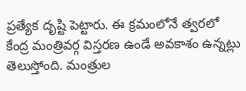ప్రత్యేక దృష్టి పెట్టారు. ఈ క్రమంలోనే త్వరలో కేంద్ర మంత్రివర్గ విస్తరణ ఉండే అవకాశం ఉన్నట్లు తెలుస్తోంది. మంత్రుల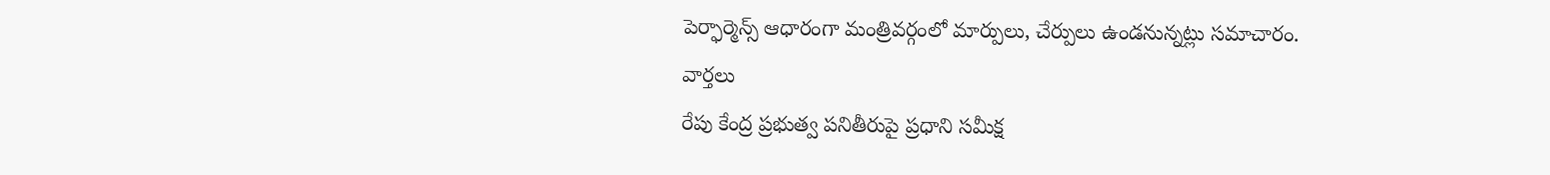పెర్ఫార్మెన్స్ ఆధారంగా మంత్రివర్గంలో మార్పులు, చేర్పులు ఉండనున్నట్లు సమాచారం.
వార్తలు
రేపు కేంద్ర ప్రభుత్వ పనితీరుపై ప్రధాని సమీక్ష